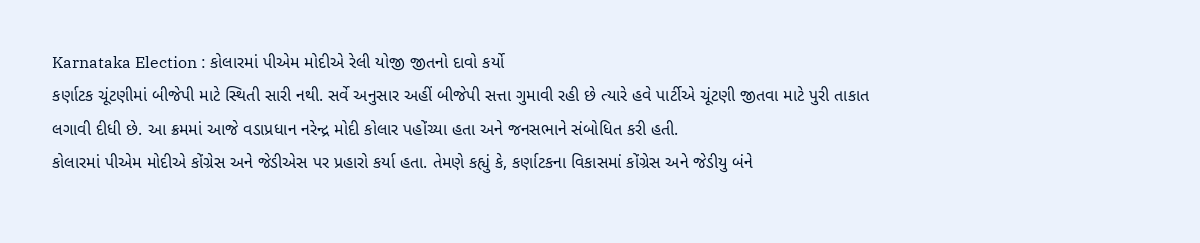Karnataka Election : કોલારમાં પીએમ મોદીએ રેલી યોજી જીતનો દાવો કર્યો
કર્ણાટક ચૂંટણીમાં બીજેપી માટે સ્થિતી સારી નથી. સર્વે અનુસાર અહીં બીજેપી સત્તા ગુમાવી રહી છે ત્યારે હવે પાર્ટીએ ચૂંટણી જીતવા માટે પુરી તાકાત લગાવી દીધી છે. આ ક્રમમાં આજે વડાપ્રધાન નરેન્દ્ર મોદી કોલાર પહોંચ્યા હતા અને જનસભાને સંબોધિત કરી હતી.
કોલારમાં પીએમ મોદીએ કોંગ્રેસ અને જેડીએસ પર પ્રહારો કર્યા હતા. તેમણે કહ્યું કે, કર્ણાટકના વિકાસમાં કોંગ્રેસ અને જેડીયુ બંને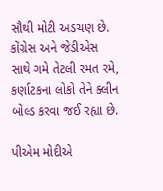સૌથી મોટી અડચણ છે. કોંગ્રેસ અને જેડીએસ સાથે ગમે તેટલી રમત રમે, કર્ણાટકના લોકો તેને ક્લીન બોલ્ડ કરવા જઈ રહ્યા છે.

પીએમ મોદીએ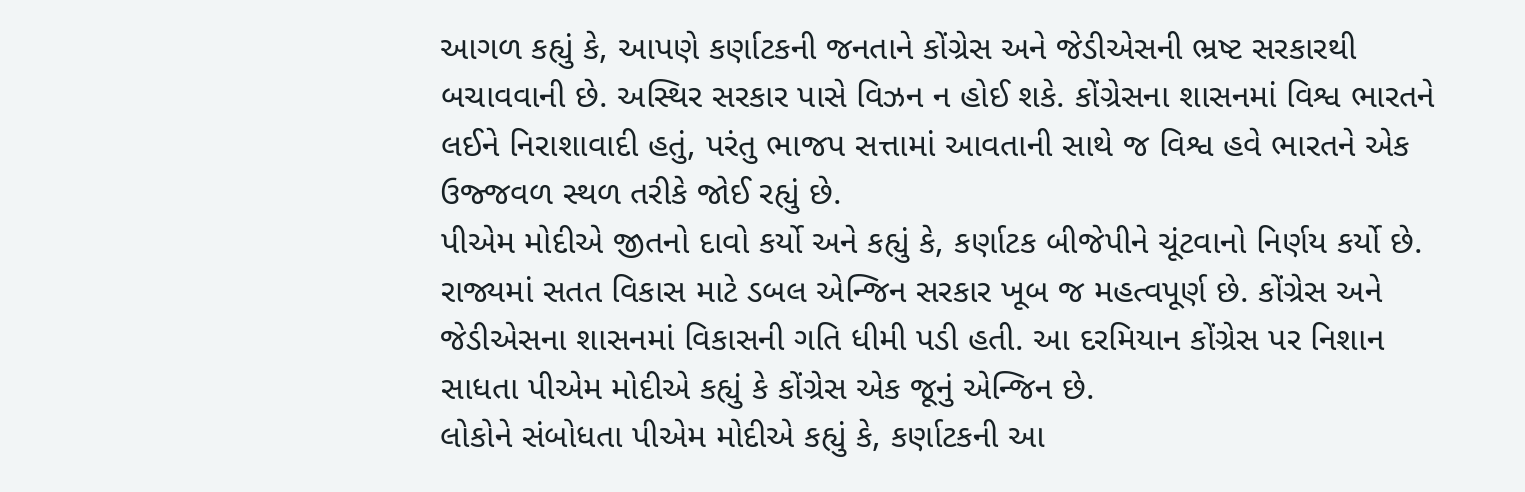આગળ કહ્યું કે, આપણે કર્ણાટકની જનતાને કોંગ્રેસ અને જેડીએસની ભ્રષ્ટ સરકારથી બચાવવાની છે. અસ્થિર સરકાર પાસે વિઝન ન હોઈ શકે. કોંગ્રેસના શાસનમાં વિશ્વ ભારતને લઈને નિરાશાવાદી હતું, પરંતુ ભાજપ સત્તામાં આવતાની સાથે જ વિશ્વ હવે ભારતને એક ઉજ્જવળ સ્થળ તરીકે જોઈ રહ્યું છે.
પીએમ મોદીએ જીતનો દાવો કર્યો અને કહ્યું કે, કર્ણાટક બીજેપીને ચૂંટવાનો નિર્ણય કર્યો છે. રાજ્યમાં સતત વિકાસ માટે ડબલ એન્જિન સરકાર ખૂબ જ મહત્વપૂર્ણ છે. કોંગ્રેસ અને જેડીએસના શાસનમાં વિકાસની ગતિ ધીમી પડી હતી. આ દરમિયાન કોંગ્રેસ પર નિશાન સાધતા પીએમ મોદીએ કહ્યું કે કોંગ્રેસ એક જૂનું એન્જિન છે.
લોકોને સંબોધતા પીએમ મોદીએ કહ્યું કે, કર્ણાટકની આ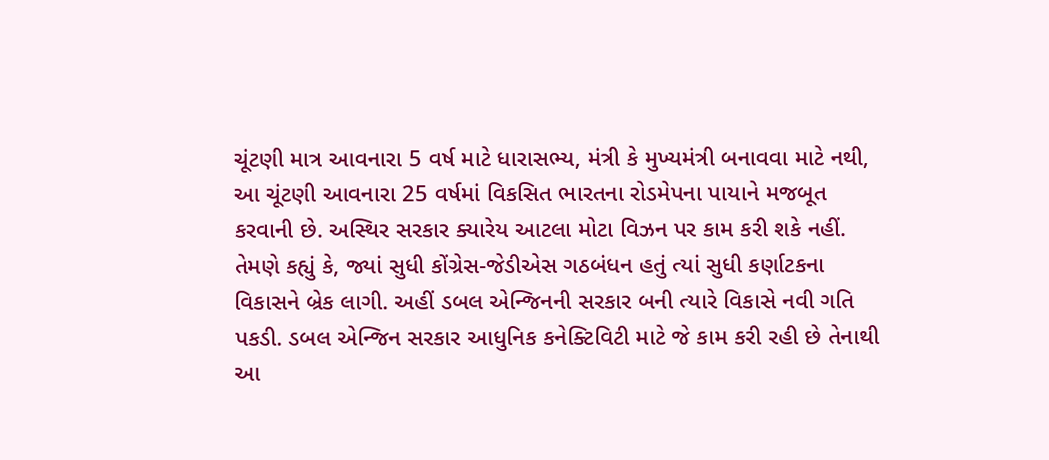ચૂંટણી માત્ર આવનારા 5 વર્ષ માટે ધારાસભ્ય, મંત્રી કે મુખ્યમંત્રી બનાવવા માટે નથી, આ ચૂંટણી આવનારા 25 વર્ષમાં વિકસિત ભારતના રોડમેપના પાયાને મજબૂત કરવાની છે. અસ્થિર સરકાર ક્યારેય આટલા મોટા વિઝન પર કામ કરી શકે નહીં.
તેમણે કહ્યું કે, જ્યાં સુધી કોંગ્રેસ-જેડીએસ ગઠબંધન હતું ત્યાં સુધી કર્ણાટકના વિકાસને બ્રેક લાગી. અહીં ડબલ એન્જિનની સરકાર બની ત્યારે વિકાસે નવી ગતિ પકડી. ડબલ એન્જિન સરકાર આધુનિક કનેક્ટિવિટી માટે જે કામ કરી રહી છે તેનાથી આ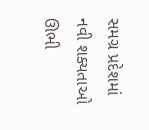સમગ્ર પ્રદેશમાં નવી શક્યતાઓ ઊભી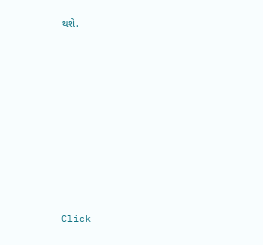થશે.












Click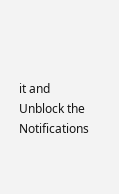it and Unblock the Notifications